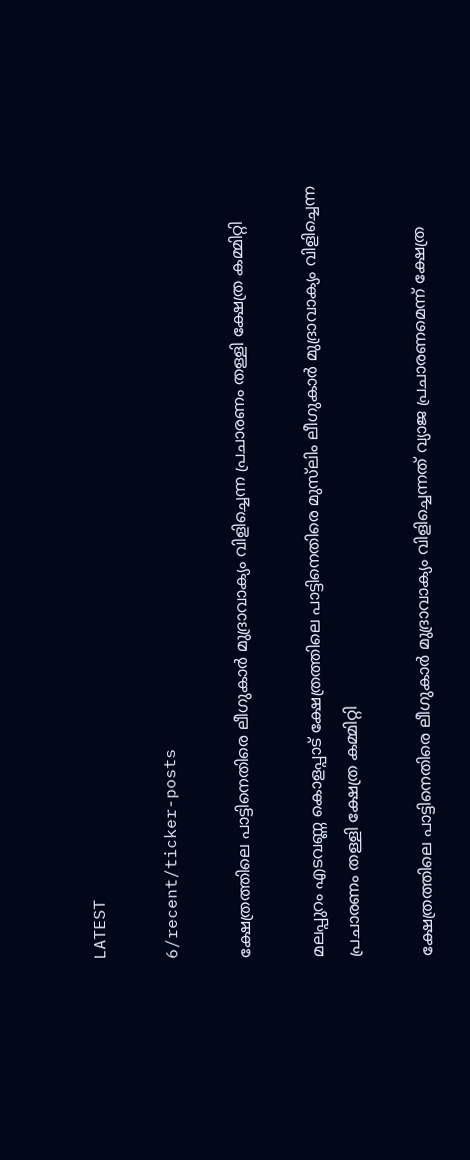LATEST

6/recent/ticker-posts

ക്ഷേത്രത്തിലെ പാട്ടിനെതിരെ ലീഗുകാര്‍ മുദ്രാവാക്യം വിളിച്ചെന്ന പ്രചാരണം തള്ളി ക്ഷേത്ര കമ്മിറ്റി

മലപ്പുറം എടവണ്ണ കൊളപ്പാട് ക്ഷേത്രത്തിലെ പാട്ടിനെതിരെ മുസ്‍ലിം ലീഗുകാർ മുദ്രാവാക്യം വിളിച്ചെന്ന പ്രചാരണം തള്ളി ക്ഷേത്ര കമ്മിറ്റി

ക്ഷേത്രത്തിലെ പാട്ടിനെതിരെ ലീഗുകാർ മുദ്രാവാക്യം വിളിച്ചെന്നത് വ്യാജ പ്രചാരണമെന്ന് ക്ഷേത്ര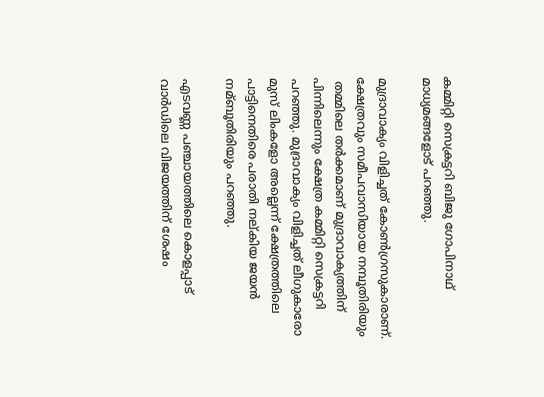കമ്മിറ്റി സെക്രട്ടറി ബിജു ഗോപിനാഥ് മാധ്യമങ്ങളോട് പറഞ്ഞു.

മുദ്രാവാക്യം വിളിച്ചത് കോണ്‍ഗ്രസുകാരാണ്. ക്ഷേത്രവും സമീപവാസിയായ നമ്പൂതിരിയും
 തമ്മിലെ തർക്കമാണ് മുദ്രാവാക്യത്തിന് പിന്നിലെന്നും ക്ഷേത്ര കമ്മിറ്റി സെക്രട്ടറി പറഞ്ഞു. മുദ്രാവാക്യം വിളിച്ചത് ലീഗുകാരോ മുസ് ലിംകളോ അല്ലെന്ന് ക്ഷേത്രത്തിലെ പാട്ടിനെതിരെ പരാതി നല്കിയ ജയന്‍ നമ്ബൂതിരിയും പറഞ്ഞു.

എടവണ്ണ പഞ്ചായത്തിലെ കൊളപ്പാട് വാർഡിലെ വിജയത്തിന് ശേഷം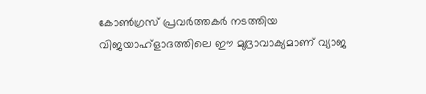കോണ്‍ഗ്രസ് പ്രവർത്തകർ നടത്തിയ വിജയാഹ്ളാദത്തിലെ ഈ മുദ്രാവാക്യമാണ് വ്യാജ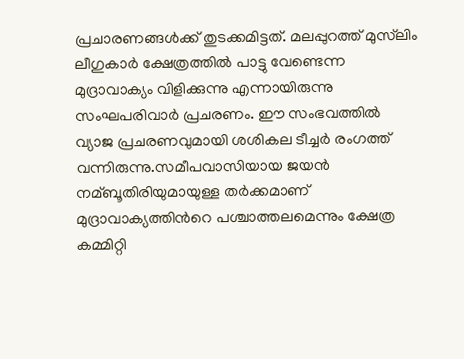പ്രചാരണങ്ങള്‍ക്ക് തുടക്കമിട്ടത്. മലപ്പുറത്ത് മുസ്‍ലിം ലീഗുകാർ ക്ഷേത്രത്തില്‍ പാട്ടു വേണ്ടെന്ന മുദ്രാവാക്യം വിളിക്കുന്നു എന്നായിരുന്നു സംഘപരിവാർ പ്രചരണം. ഈ സംഭവത്തിൽ വ്യാജ പ്രചരണവുമായി ശശികല ടീച്ചർ രംഗത്ത് വന്നിരുന്നു.സമീപവാസിയായ ജയന്‍ നമ്ബൂതിരിയുമായുള്ള തർക്കമാണ് മുദ്രാവാക്യത്തിന്‍റെ പശ്ചാത്തലമെന്നും ക്ഷേത്ര കമ്മിറ്റി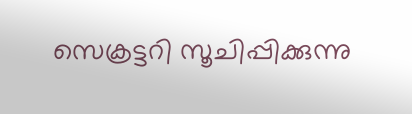സെക്രട്ടറി സൂചിപ്പിക്കുന്നു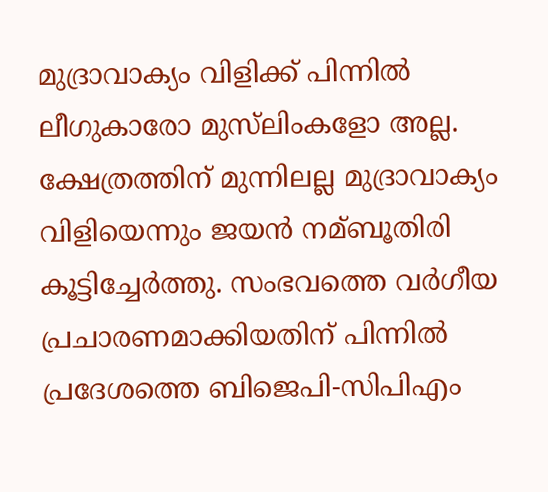മുദ്രാവാക്യം വിളിക്ക് പിന്നില്‍ ലീഗുകാരോ മുസ്‍ലിംകളോ അല്ല. ക്ഷേത്രത്തിന് മുന്നിലല്ല മുദ്രാവാക്യം വിളിയെന്നും ജയന്‍ നമ്ബൂതിരി കൂട്ടിച്ചേർത്തു. സംഭവത്തെ വർഗീയ പ്രചാരണമാക്കിയതിന് പിന്നില്‍ പ്രദേശത്തെ ബിജെപി-സിപിഎം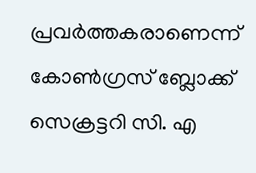പ്രവർത്തകരാണെന്ന് കോണ്‍ഗ്രസ് ബ്ലോക്ക് സെക്രട്ടറി സി. എ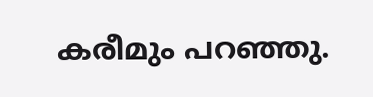കരീമും പറഞ്ഞു.